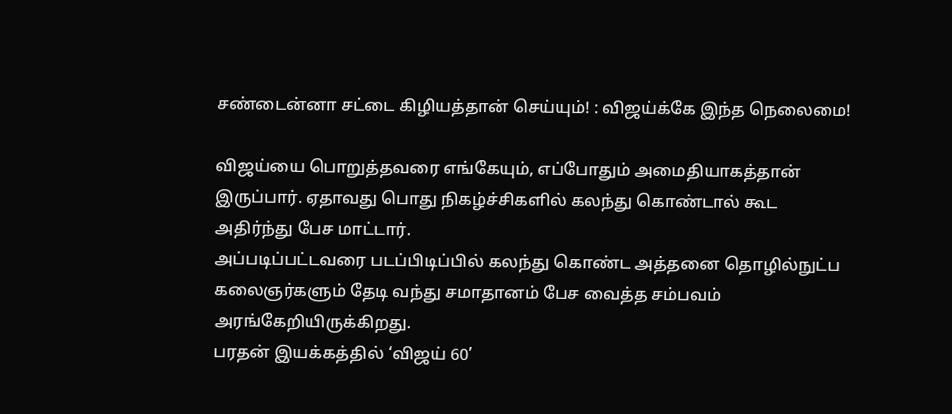சண்டைன்னா சட்டை கிழியத்தான் செய்யும்! : விஜய்க்கே இந்த நெலைமை!

விஜய்யை பொறுத்தவரை எங்கேயும், எப்போதும் அமைதியாகத்தான் இருப்பார். ஏதாவது பொது நிகழ்ச்சிகளில் கலந்து கொண்டால் கூட அதிர்ந்து பேச மாட்டார்.
அப்படிப்பட்டவரை படப்பிடிப்பில் கலந்து கொண்ட அத்தனை தொழில்நுட்ப கலைஞர்களும் தேடி வந்து சமாதானம் பேச வைத்த சம்பவம் அரங்கேறியிருக்கிறது.
பரதன் இயக்கத்தில் ‘விஜய் 60’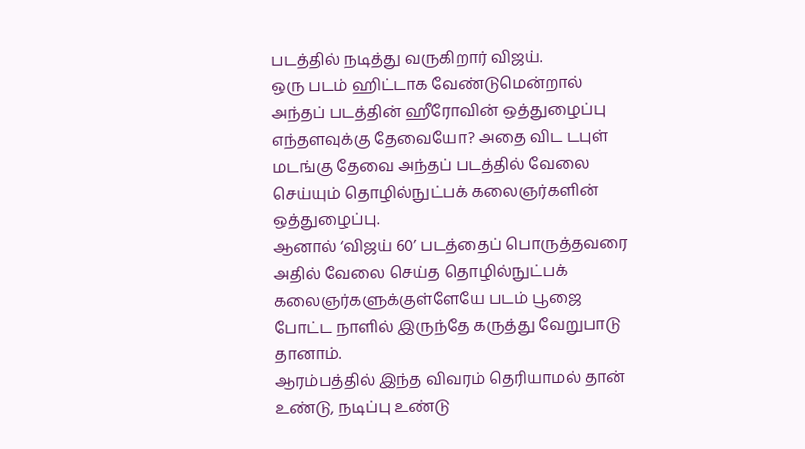படத்தில் நடித்து வருகிறார் விஜய்.
ஒரு படம் ஹிட்டாக வேண்டுமென்றால் அந்தப் படத்தின் ஹீரோவின் ஒத்துழைப்பு எந்தளவுக்கு தேவையோ? அதை விட டபுள் மடங்கு தேவை அந்தப் படத்தில் வேலை செய்யும் தொழில்நுட்பக் கலைஞர்களின் ஒத்துழைப்பு.
ஆனால் ‘விஜய் 60’ படத்தைப் பொருத்தவரை அதில் வேலை செய்த தொழில்நுட்பக் கலைஞர்களுக்குள்ளேயே படம் பூஜை போட்ட நாளில் இருந்தே கருத்து வேறுபாடு தானாம்.
ஆரம்பத்தில் இந்த விவரம் தெரியாமல் தான் உண்டு, நடிப்பு உண்டு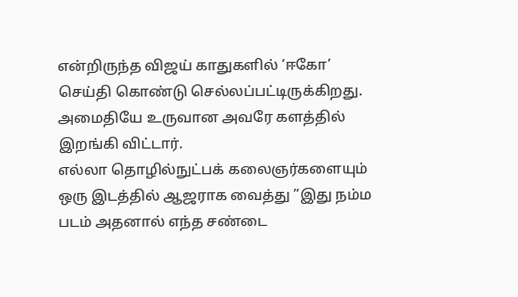என்றிருந்த விஜய் காதுகளில் ‘ஈகோ’ செய்தி கொண்டு செல்லப்பட்டிருக்கிறது.
அமைதியே உருவான அவரே களத்தில் இறங்கி விட்டார்.
எல்லா தொழில்நுட்பக் கலைஞர்களையும் ஒரு இடத்தில் ஆஜராக வைத்து ”இது நம்ம படம் அதனால் எந்த சண்டை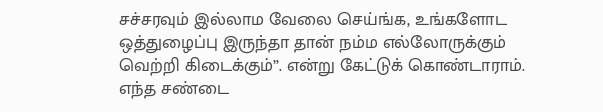சச்சரவும் இல்லாம வேலை செய்ங்க, உங்களோட ஒத்துழைப்பு இருந்தா தான் நம்ம எல்லோருக்கும் வெற்றி கிடைக்கும்”. என்று கேட்டுக் கொண்டாராம்.
எந்த சண்டை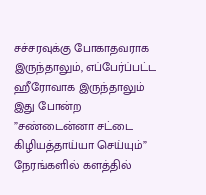சச்சரவுக்கு போகாதவராக இருந்தாலும், எப்பேர்ப்பட்ட ஹீரோவாக இருந்தாலும் இது போன்ற ”சண்டைன்னா சட்டை கிழியத்தாய்யா செய்யும்” நேரங்களில் களத்தில்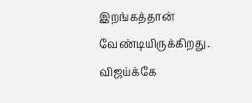இறங்கத்தான் வேண்டியிருக்கிறது.
விஜய்க்கே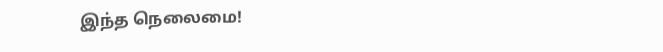இந்த நெலைமை!